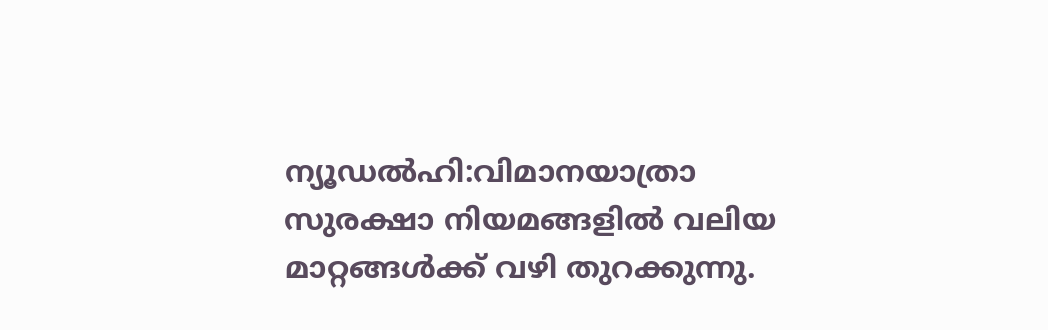ന്യൂഡൽഹി:വിമാനയാത്രാ സുരക്ഷാ നിയമങ്ങളിൽ വലിയ മാറ്റങ്ങൾക്ക് വഴി തുറക്കുന്നു.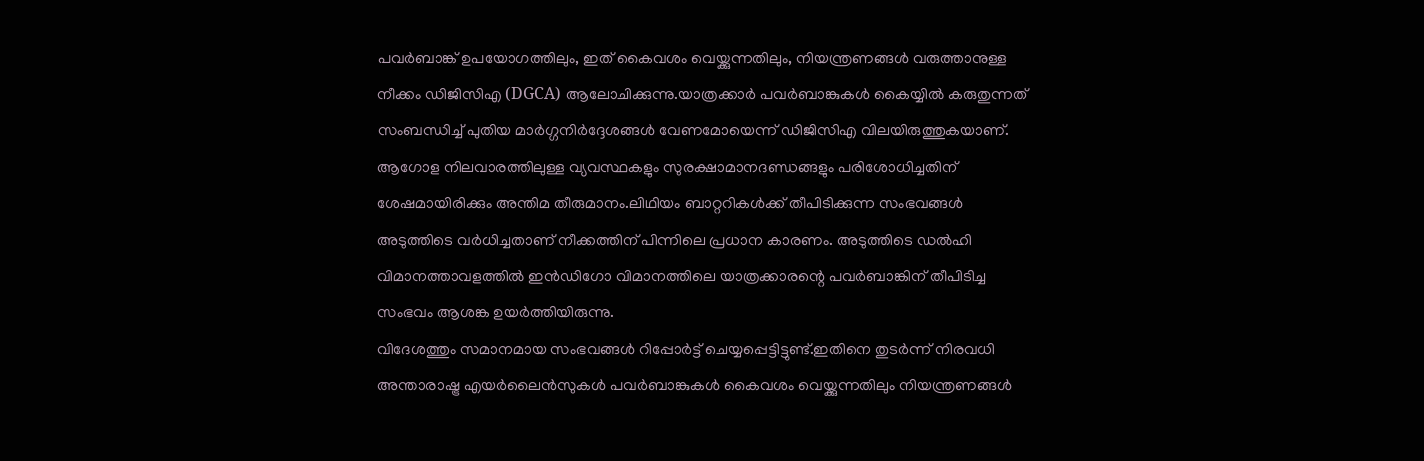പവർബാങ്ക് ഉപയോഗത്തിലും, ഇത് കൈവശം വെയ്ക്കുന്നതിലും, നിയന്ത്രണങ്ങൾ വരുത്താനുള്ള നീക്കം ഡിജിസിഎ (DGCA) ആലോചിക്കുന്നു.യാത്രക്കാർ പവർബാങ്കുകൾ കൈയ്യിൽ കരുതുന്നത് സംബന്ധിച്ച് പുതിയ മാർഗ്ഗനിർദ്ദേശങ്ങൾ വേണമോയെന്ന് ഡിജിസിഎ വിലയിരുത്തുകയാണ്. ആഗോള നിലവാരത്തിലുള്ള വ്യവസ്ഥകളും സുരക്ഷാമാനദണ്ഡങ്ങളും പരിശോധിച്ചതിന് ശേഷമായിരിക്കും അന്തിമ തീരുമാനം.ലിഥിയം ബാറ്ററികൾക്ക് തീപിടിക്കുന്ന സംഭവങ്ങൾ അടുത്തിടെ വർധിച്ചതാണ് നീക്കത്തിന് പിന്നിലെ പ്രധാന കാരണം. അടുത്തിടെ ഡൽഹി വിമാനത്താവളത്തിൽ ഇൻഡിഗോ വിമാനത്തിലെ യാത്രക്കാരന്റെ പവർബാങ്കിന് തീപിടിച്ച സംഭവം ആശങ്ക ഉയർത്തിയിരുന്നു.
വിദേശത്തും സമാനമായ സംഭവങ്ങൾ റിപ്പോർട്ട് ചെയ്യപ്പെട്ടിട്ടുണ്ട്.ഇതിനെ തുടർന്ന് നിരവധി അന്താരാഷ്ട്ര എയർലൈൻസുകൾ പവർബാങ്കുകൾ കൈവശം വെയ്ക്കുന്നതിലും നിയന്ത്രണങ്ങൾ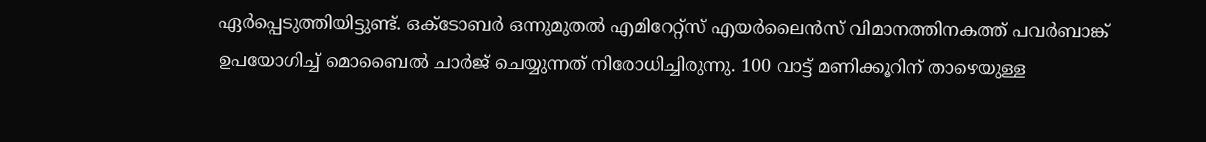ഏർപ്പെടുത്തിയിട്ടുണ്ട്. ഒക്ടോബർ ഒന്നുമുതൽ എമിറേറ്റ്സ് എയർലൈൻസ് വിമാനത്തിനകത്ത് പവർബാങ്ക് ഉപയോഗിച്ച് മൊബൈൽ ചാർജ് ചെയ്യുന്നത് നിരോധിച്ചിരുന്നു. 100 വാട്ട് മണിക്കൂറിന് താഴെയുള്ള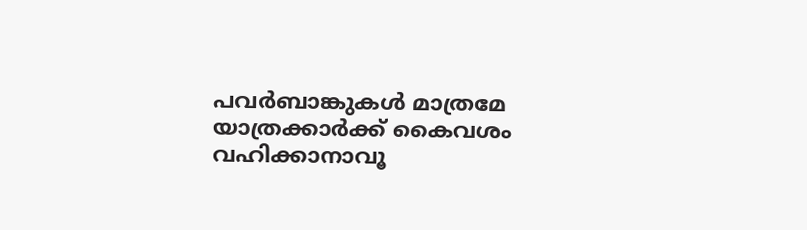പവർബാങ്കുകൾ മാത്രമേ യാത്രക്കാർക്ക് കൈവശം വഹിക്കാനാവൂ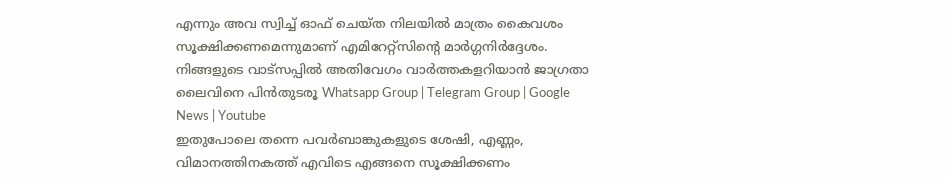എന്നും അവ സ്വിച്ച് ഓഫ് ചെയ്ത നിലയിൽ മാത്രം കൈവശം സൂക്ഷിക്കണമെന്നുമാണ് എമിറേറ്റ്സിന്റെ മാർഗ്ഗനിർദ്ദേശം.
നിങ്ങളുടെ വാട്സപ്പിൽ അതിവേഗം വാർത്തകളറിയാൻ ജാഗ്രതാ ലൈവിനെ പിൻതുടരൂ Whatsapp Group | Telegram Group | Google News | Youtube
ഇതുപോലെ തന്നെ പവർബാങ്കുകളുടെ ശേഷി, എണ്ണം, വിമാനത്തിനകത്ത് എവിടെ എങ്ങനെ സൂക്ഷിക്കണം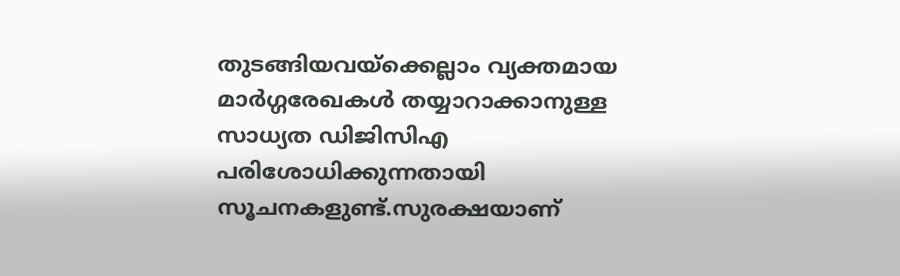തുടങ്ങിയവയ്ക്കെല്ലാം വ്യക്തമായ മാർഗ്ഗരേഖകൾ തയ്യാറാക്കാനുള്ള സാധ്യത ഡിജിസിഎ പരിശോധിക്കുന്നതായി സൂചനകളുണ്ട്.സുരക്ഷയാണ്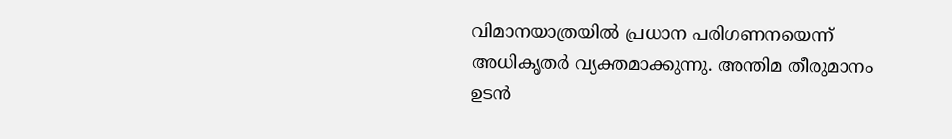വിമാനയാത്രയിൽ പ്രധാന പരിഗണനയെന്ന് അധികൃതർ വ്യക്തമാക്കുന്നു. അന്തിമ തീരുമാനം ഉടൻ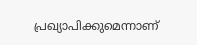പ്രഖ്യാപിക്കുമെന്നാണ്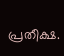പ്രതീക്ഷ.